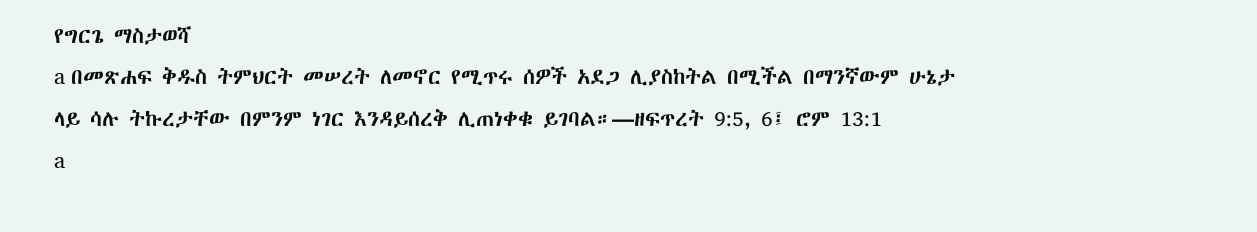የግርጌ ማስታወሻ
a በመጽሐፍ ቅዱስ ትምህርት መሠረት ለመኖር የሚጥሩ ሰዎች አደጋ ሊያስከትል በሚችል በማንኛውም ሁኔታ ላይ ሳሉ ትኩረታቸው በምንም ነገር እንዳይሰረቅ ሊጠነቀቁ ይገባል።—ዘፍጥረት 9:5, 6፤ ሮም 13:1
a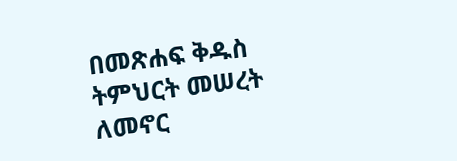በመጽሐፍ ቅዱስ ትምህርት መሠረት ለመኖር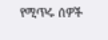የሚጥሩ ሰዎች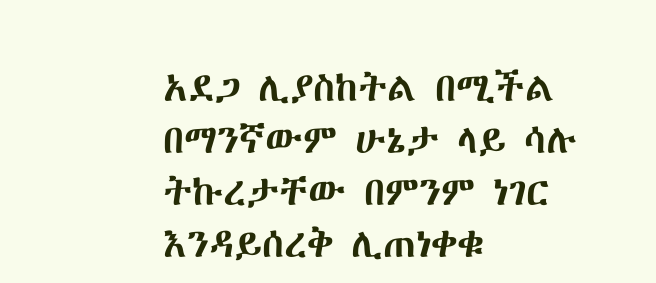አደጋ ሊያስከትል በሚችል በማንኛውም ሁኔታ ላይ ሳሉ ትኩረታቸው በምንም ነገር እንዳይሰረቅ ሊጠነቀቁ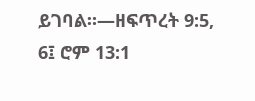ይገባል።—ዘፍጥረት 9:5, 6፤ ሮም 13:1